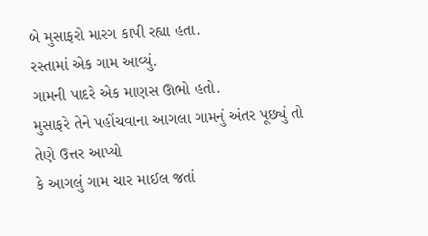બે મુસાફરો મારગ કાપી રહ્યા હતા.
રસ્તામાં એક ગામ આવ્યું.
ગામની પાદરે એક માણસ ઊભો હતો.
મુસાફરે તેને પહોંચવાના આગલા ગામનું અંતર પૂછ્યું તો તેણે ઉત્તર આપ્યો
કે આગલું ગામ ચાર માઈલ જતાં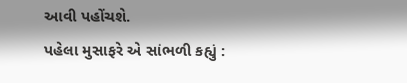આવી પહોંચશે.
પહેલા મુસાફરે એ સાંભળી કહ્યું :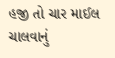હજી તો ચાર માઈલ ચાલવાનું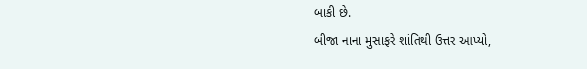બાકી છે.
બીજા નાના મુસાફરે શાંતિથી ઉત્તર આપ્યો,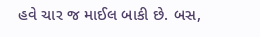હવે ચાર જ માઈલ બાકી છે. બસ,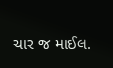ચાર જ માઈલ.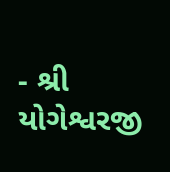- શ્રી યોગેશ્વરજી